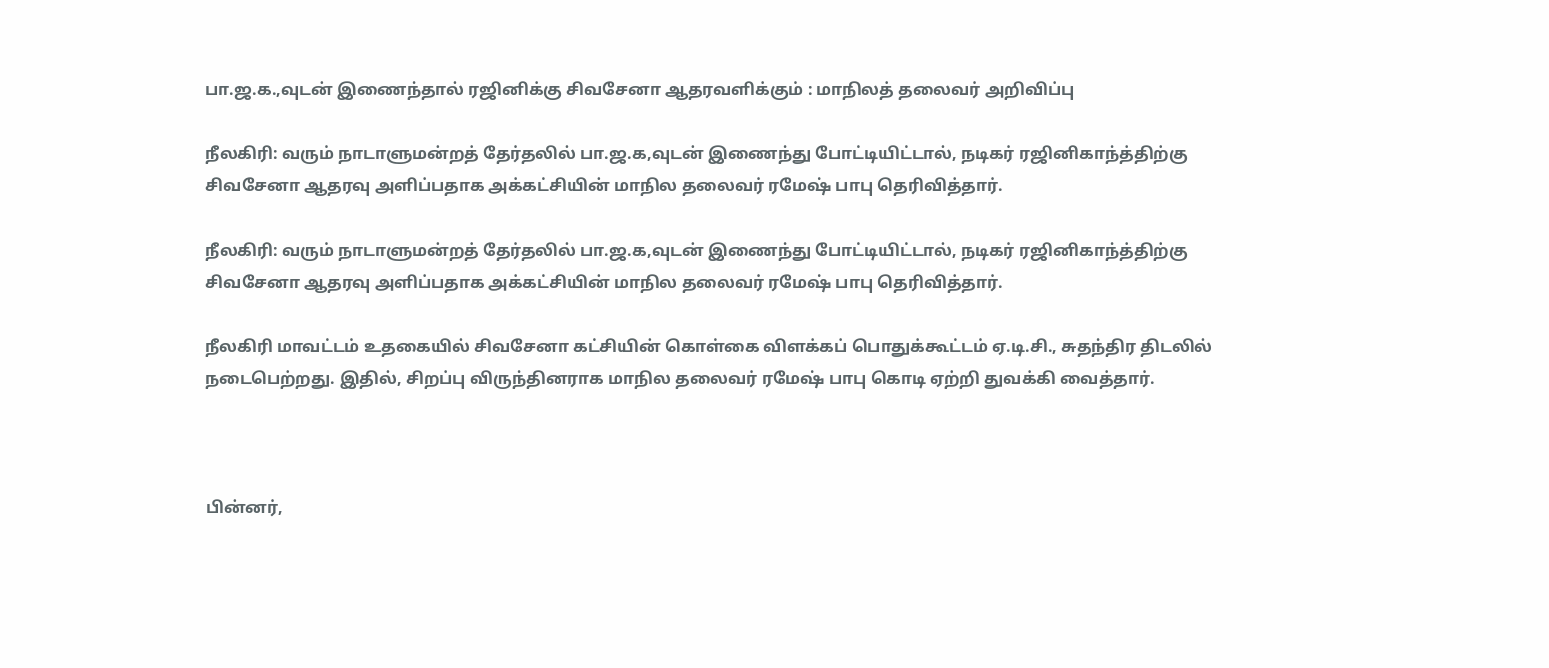பா.ஜ.க.,வுடன் இணைந்தால் ரஜினிக்கு சிவசேனா ஆதரவளிக்கும் : மாநிலத் தலைவர் அறிவிப்பு

நீலகிரி: வரும் நாடாளுமன்றத் தேர்தலில் பா.ஜ.க,வுடன் இணைந்து போட்டியிட்டால், நடிகர் ரஜினிகாந்த்திற்கு சிவசேனா ஆதரவு அளிப்பதாக அக்கட்சியின் மாநில தலைவர் ரமேஷ் பாபு தெரிவித்தார்.

நீலகிரி: வரும் நாடாளுமன்றத் தேர்தலில் பா.ஜ.க,வுடன் இணைந்து போட்டியிட்டால், நடிகர் ரஜினிகாந்த்திற்கு சிவசேனா ஆதரவு அளிப்பதாக அக்கட்சியின் மாநில தலைவர் ரமேஷ் பாபு தெரிவித்தார்.

நீலகிரி மாவட்டம் உதகையில் சிவசேனா கட்சியின் கொள்கை விளக்கப் பொதுக்கூட்டம் ஏ.டி.சி., சுதந்திர திடலில் நடைபெற்றது. இதில், சிறப்பு விருந்தினராக மாநில தலைவர் ரமேஷ் பாபு கொடி ஏற்றி துவக்கி வைத்தார்.



பின்னர்,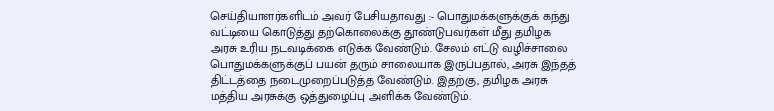செய்தியாளர்களிடம் அவர் பேசியதாவது :- பொதுமக்களுக்குக் கந்து வட்டியை கொடுத்து தற்கொலைக்கு தூண்டுபவர்கள் மீது தமிழக அரசு உரிய நடவடிக்கை எடுக்க வேண்டும். சேலம் எட்டு வழிச்சாலை பொதுமக்களுக்குப் பயன் தரும் சாலையாக இருப்பதால், அரசு இந்தத் திட்டத்தை நடைமுறைப்படுத்த வேண்டும். இதற்கு, தமிழக அரசு மத்திய அரசுக்கு ஒத்துழைப்பு அளிக்க வேண்டும்.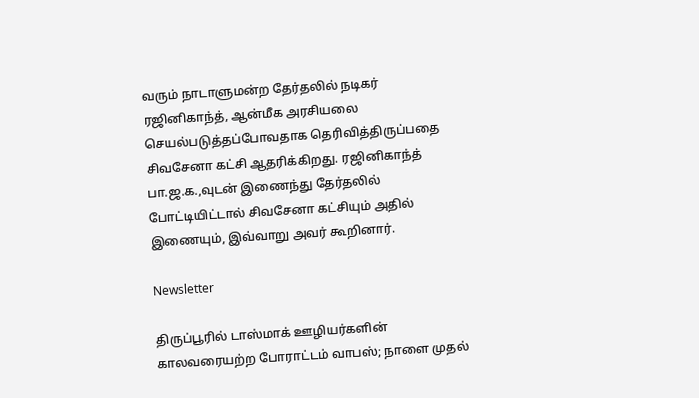வரும் நாடாளுமன்ற தேர்தலில் நடிகர் ரஜினிகாந்த், ஆன்மீக அரசியலை செயல்படுத்தப்போவதாக தெரிவித்திருப்பதை சிவசேனா கட்சி ஆதரிக்கிறது. ரஜினிகாந்த் பா.ஜ.க.,வுடன் இணைந்து தேர்தலில் போட்டியிட்டால் சிவசேனா கட்சியும் அதில் இணையும், இவ்வாறு அவர் கூறினார்.

Newsletter

திருப்பூரில் டாஸ்மாக் ஊழியர்களின் காலவரையற்ற போராட்டம் வாபஸ்; நாளை முதல்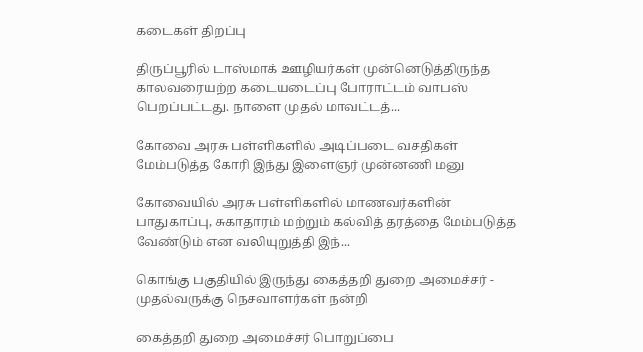கடைகள் திறப்பு

திருப்பூரில் டாஸ்மாக் ஊழியர்கள் முன்னெடுத்திருந்த காலவரையற்ற கடையடைப்பு போராட்டம் வாபஸ் பெறப்பட்டது. நாளை முதல் மாவட்டத்...

கோவை அரசு பள்ளிகளில் அடிப்படை வசதிகள் மேம்படுத்த கோரி இந்து இளைஞர் முன்னணி மனு

கோவையில் அரசு பள்ளிகளில் மாணவர்களின் பாதுகாப்பு, சுகாதாரம் மற்றும் கல்வித் தரத்தை மேம்படுத்த வேண்டும் என வலியுறுத்தி இந்...

கொங்கு பகுதியில் இருந்து கைத்தறி துறை அமைச்சர் - முதல்வருக்கு நெசவாளர்கள் நன்றி

கைத்தறி துறை அமைச்சர் பொறுப்பை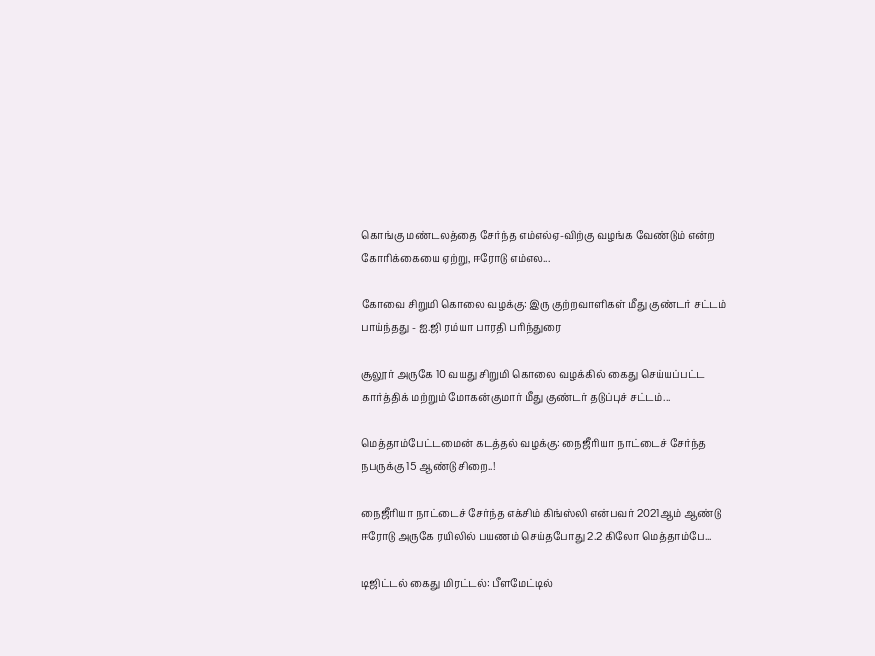கொங்கு மண்டலத்தை சேர்ந்த எம்எல்ஏ-விற்கு வழங்க வேண்டும் என்ற கோரிக்கையை ஏற்று, ஈரோடு எம்எல...

கோவை சிறுமி கொலை வழக்கு: இரு குற்றவாளிகள் மீது குண்டர் சட்டம் பாய்ந்தது - ஐ.ஜி ரம்யா பாரதி பரிந்துரை

சூலூர் அருகே 10 வயது சிறுமி கொலை வழக்கில் கைது செய்யப்பட்ட கார்த்திக் மற்றும் மோகன்குமார் மீது குண்டர் தடுப்புச் சட்டம்...

மெத்தாம்பேட்டமைன் கடத்தல் வழக்கு: நைஜீரியா நாட்டைச் சேர்ந்த நபருக்கு 15 ஆண்டு சிறை..!

நைஜீரியா நாட்டைச் சேர்ந்த எக்சிம் கிங்ஸ்லி என்பவர் 2021ஆம் ஆண்டு ஈரோடு அருகே ரயிலில் பயணம் செய்தபோது 2.2 கிலோ மெத்தாம்பே...

டிஜிட்டல் கைது மிரட்டல்: பீளமேட்டில்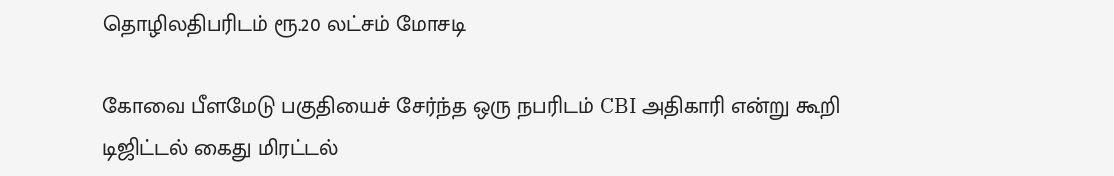தொழிலதிபரிடம் ரூ.20 லட்சம் மோசடி

கோவை பீளமேடு பகுதியைச் சேர்ந்த ஒரு நபரிடம் CBI அதிகாரி என்று கூறி டிஜிட்டல் கைது மிரட்டல்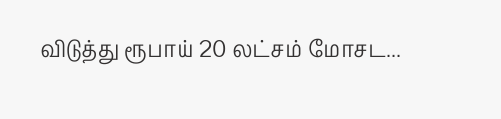விடுத்து ரூபாய் 20 லட்சம் மோசட...